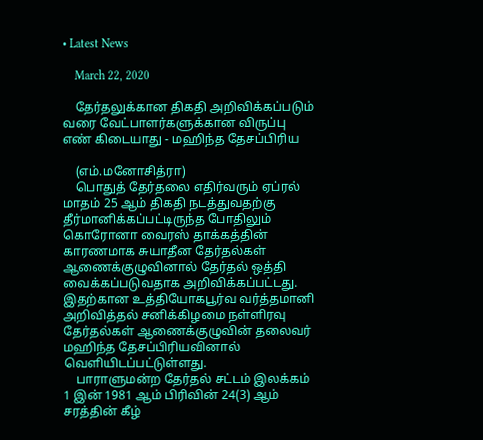• Latest News

    March 22, 2020

    தேர்தலுக்கான திகதி அறிவிக்கப்படும் வரை வேட்பாளர்களுக்கான விருப்பு எண் கிடையாது - மஹிந்த தேசப்பிரிய

    (எம்.மனோசித்ரா)
    பொதுத் தேர்தலை எதிர்வரும் ஏப்ரல் மாதம் 25 ஆம் திகதி நடத்துவதற்கு தீர்மானிக்கப்பட்டிருந்த போதிலும் கொரோனா வைரஸ் தாக்கத்தின் காரணமாக சுயாதீன தேர்தல்கள் ஆணைக்குழுவினால் தேர்தல் ஒத்தி வைக்கப்படுவதாக அறிவிக்கப்பட்டது. இதற்கான உத்தியோகபூர்வ வர்த்தமானி அறிவித்தல் சனிக்கிழமை நள்ளிரவு தேர்தல்கள் ஆணைக்குழுவின் தலைவர் மஹிந்த தேசப்பிரியவினால் வெளியிடப்பட்டுள்ளது.
    பாராளுமன்ற தேர்தல் சட்டம் இலக்கம் 1 இன் 1981 ஆம் பிரிவின் 24(3) ஆம்  சரத்தின் கீழ்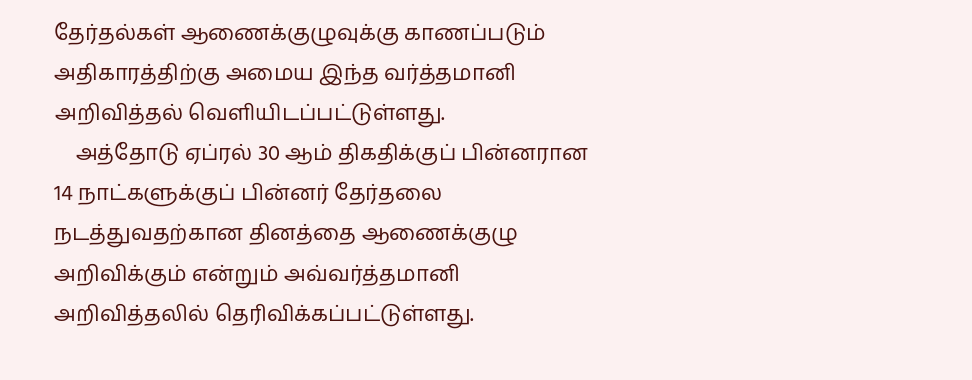தேர்தல்கள் ஆணைக்குழுவுக்கு காணப்படும் அதிகாரத்திற்கு அமைய இந்த வர்த்தமானி அறிவித்தல் வெளியிடப்பட்டுள்ளது.
    அத்தோடு ஏப்ரல் 30 ஆம் திகதிக்குப் பின்னரான 14 நாட்களுக்குப் பின்னர் தேர்தலை நடத்துவதற்கான தினத்தை ஆணைக்குழு அறிவிக்கும் என்றும் அவ்வர்த்தமானி அறிவித்தலில் தெரிவிக்கப்பட்டுள்ளது.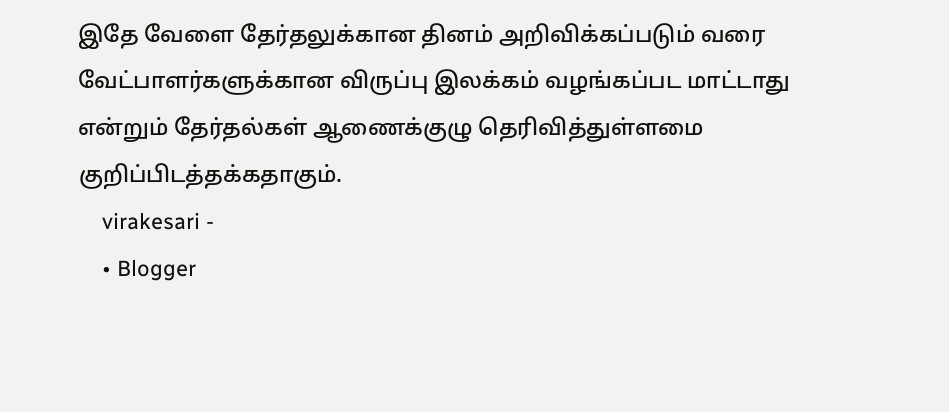இதே வேளை தேர்தலுக்கான தினம் அறிவிக்கப்படும் வரை வேட்பாளர்களுக்கான விருப்பு இலக்கம் வழங்கப்பட மாட்டாது என்றும் தேர்தல்கள் ஆணைக்குழு தெரிவித்துள்ளமை குறிப்பிடத்தக்கதாகும்.
    virakesari -
    • Blogger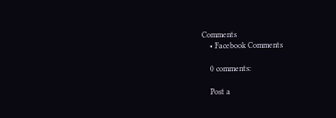Comments
    • Facebook Comments

    0 comments:

    Post a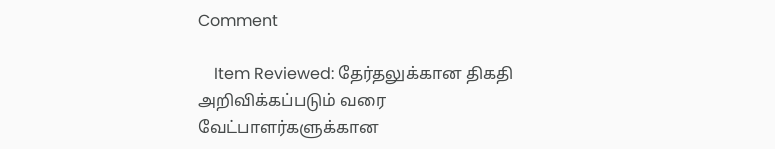Comment

    Item Reviewed: தேர்தலுக்கான திகதி அறிவிக்கப்படும் வரை வேட்பாளர்களுக்கான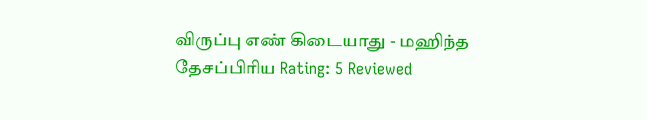விருப்பு எண் கிடையாது - மஹிந்த தேசப்பிரிய Rating: 5 Reviewed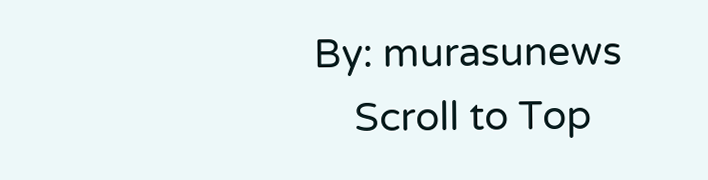By: murasunews
    Scroll to Top